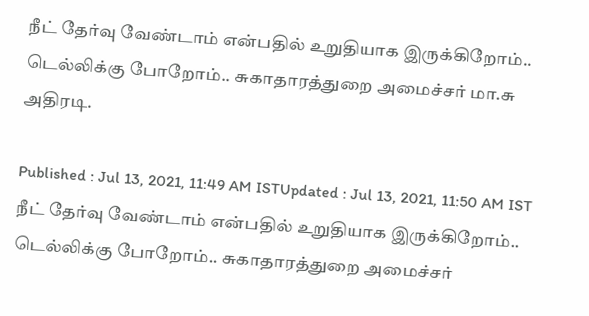நீட் தேர்வு வேண்டாம் என்பதில் உறுதியாக இருக்கிறோம்.. டெல்லிக்கு போறோம்.. சுகாதாரத்துறை அமைச்சர் மா.சு அதிரடி.

Published : Jul 13, 2021, 11:49 AM ISTUpdated : Jul 13, 2021, 11:50 AM IST
நீட் தேர்வு வேண்டாம் என்பதில் உறுதியாக இருக்கிறோம்.. டெல்லிக்கு போறோம்.. சுகாதாரத்துறை அமைச்சர்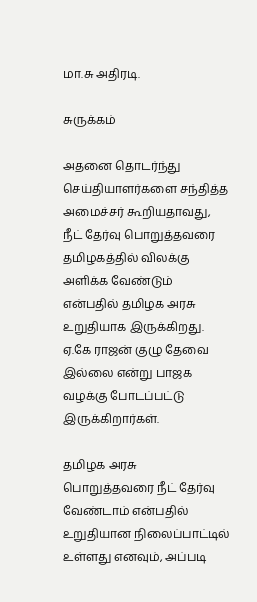மா.சு அதிரடி.

சுருக்கம்

அதனை தொடர்ந்து செய்தியாளர்களை சந்தித்த அமைச்சர் கூறியதாவது, நீட் தேர்வு பொறுத்தவரை தமிழகத்தில் விலக்கு அளிக்க வேண்டும் என்பதில் தமிழக அரசு உறுதியாக இருக்கிறது. ஏ.கே ராஜன் குழு தேவை இல்லை என்று பாஜக வழக்கு போடப்பட்டு இருக்கிறார்கள்.

தமிழக அரசு பொறுத்தவரை நீட் தேர்வு வேண்டாம் என்பதில் உறுதியான நிலைப்பாட்டில் உள்ளது எனவும், அப்படி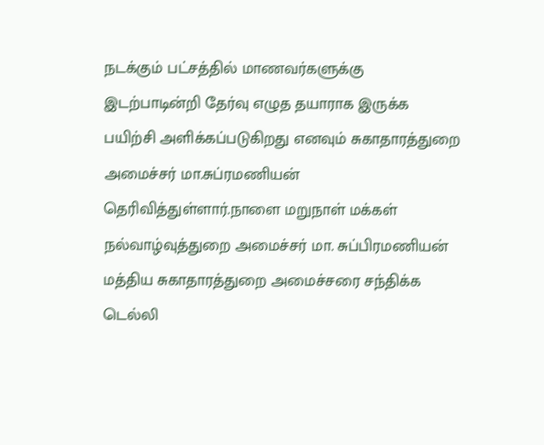நடக்கும் பட்சத்தில் மாணவர்களுக்கு இடற்பாடின்றி தேர்வு எழுத தயாராக இருக்க பயிற்சி அளிக்கப்படுகிறது எனவும் சுகாதாரத்துறை அமைச்சர் மா.சுப்ரமணியன் தெரிவித்துள்ளார்.நாளை மறுநாள் மக்கள் நல்வாழ்வுத்துறை அமைச்சர் மா. சுப்பிரமணியன் மத்திய சுகாதாரத்துறை அமைச்சரை சந்திக்க டெல்லி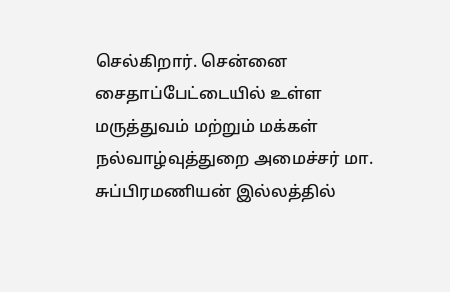செல்கிறார். சென்னை சைதாப்பேட்டையில் உள்ள மருத்துவம் மற்றும் மக்கள் நல்வாழ்வுத்துறை அமைச்சர் மா. சுப்பிரமணியன் இல்லத்தில்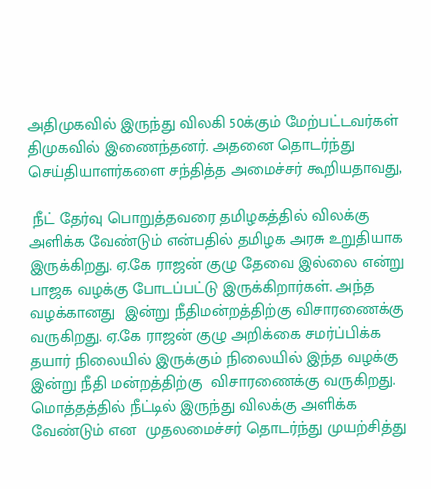அதிமுகவில் இருந்து விலகி 50க்கும் மேற்பட்டவர்கள் திமுகவில் இணைந்தனர். அதனை தொடர்ந்து செய்தியாளர்களை சந்தித்த அமைச்சர் கூறியதாவது,

 நீட் தேர்வு பொறுத்தவரை தமிழகத்தில் விலக்கு அளிக்க வேண்டும் என்பதில் தமிழக அரசு உறுதியாக இருக்கிறது. ஏ.கே ராஜன் குழு தேவை இல்லை என்று பாஜக வழக்கு போடப்பட்டு இருக்கிறார்கள். அந்த  வழக்கானது  இன்று நீதிமன்றத்திற்கு விசாரணைக்கு வருகிறது. ஏ.கே ராஜன் குழு அறிக்கை சமர்ப்பிக்க தயார் நிலையில் இருக்கும் நிலையில் இந்த வழக்கு இன்று நீதி மன்றத்திற்கு  விசாரணைக்கு வருகிறது. மொத்தத்தில் நீட்டில் இருந்து விலக்கு அளிக்க வேண்டும் என  முதலமைச்சர் தொடர்ந்து முயற்சித்து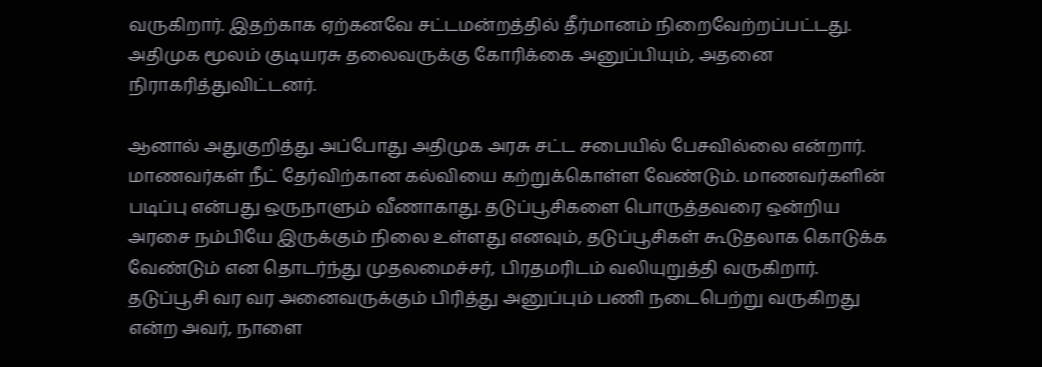வருகிறார். இதற்காக ஏற்கனவே சட்டமன்றத்தில் தீர்மானம் நிறைவேற்றப்பட்டது. அதிமுக மூலம் குடியரசு தலைவருக்கு கோரிக்கை அனுப்பியும், அதனை நிராகரித்துவிட்டனர்.

ஆனால் அதுகுறித்து அப்போது அதிமுக அரசு சட்ட சபையில் பேசவில்லை என்றார். மாணவர்கள் நீட் தேர்விற்கான கல்வியை கற்றுக்கொள்ள வேண்டும். மாணவர்களின் படிப்பு என்பது ஒருநாளும் வீணாகாது. தடுப்பூசிகளை பொருத்தவரை ஒன்றிய அரசை நம்பியே இருக்கும் நிலை உள்ளது எனவும், தடுப்பூசிகள் கூடுதலாக கொடுக்க வேண்டும் என தொடர்ந்து முதலமைச்சர், பிரதமரிடம் வலியுறுத்தி வருகிறார். தடுப்பூசி வர வர அனைவருக்கும் பிரித்து அனுப்பும் பணி நடைபெற்று வருகிறது என்ற அவர், நாளை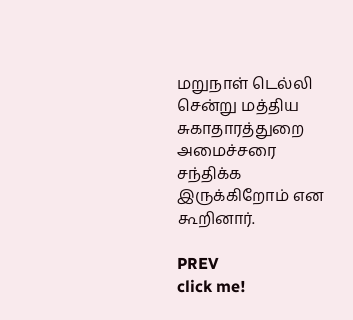மறுநாள் டெல்லி சென்று மத்திய சுகாதாரத்துறை அமைச்சரை சந்திக்க இருக்கிறோம் என கூறினார்.

PREV
click me!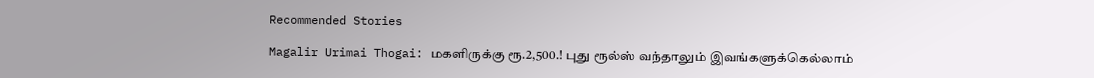Recommended Stories

Magalir Urimai Thogai: மகளிருக்கு ரூ.2,500.! புது ரூல்ஸ் வந்தாலும் இவங்களுக்கெல்லாம்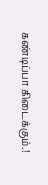கண்டிப்பா கிடைக்கும்.!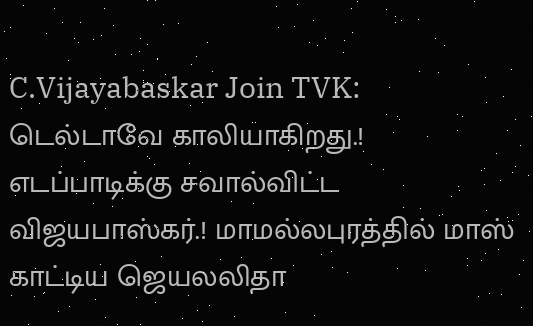C.Vijayabaskar Join TVK: டெல்டாவே காலியாகிறது.! எடப்பாடிக்கு சவால்விட்ட விஜயபாஸ்கர்.! மாமல்லபுரத்தில் மாஸ் காட்டிய ஜெயலலிதா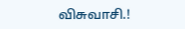விசுவாசி.!